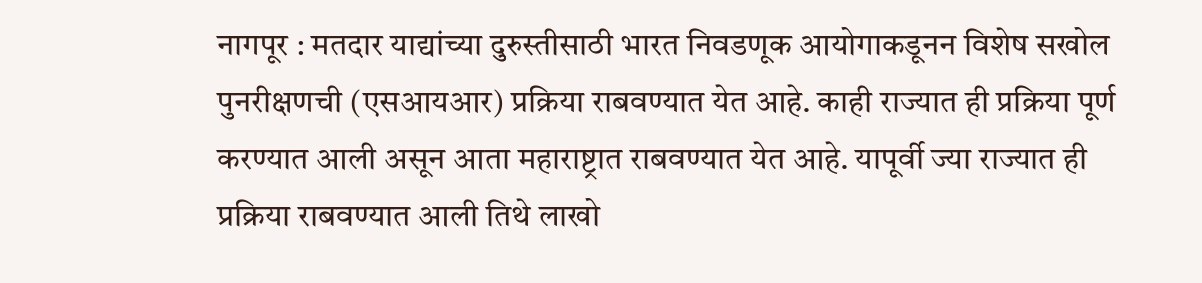नागपूर : मतदार याद्यांच्या दुरुस्तीसाठी भारत निवडणूक आयोगाकडूनन विशेष सखोल पुनरीक्षणची (एसआयआर) प्रक्रिया राबवण्यात येत आहे. काही राज्यात ही प्रक्रिया पूर्ण करण्यात आली असून आता महाराष्ट्रात राबवण्यात येत आहे. यापूर्वी ज्या राज्यात ही प्रक्रिया राबवण्यात आली तिथे लाखो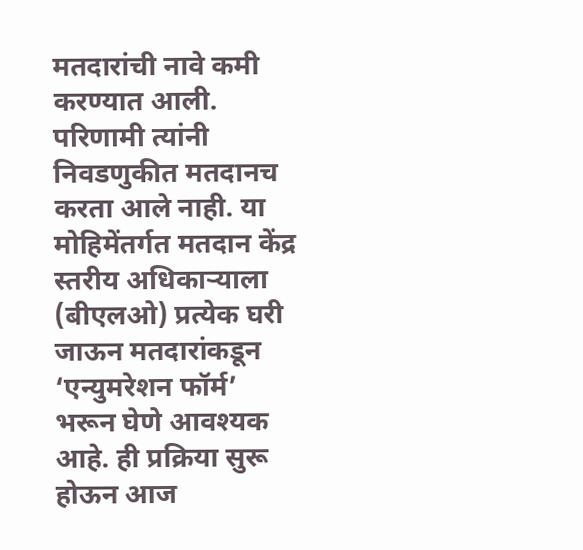मतदारांची नावे कमी करण्यात आली. परिणामी त्यांनी निवडणुकीत मतदानच करता आले नाही. या मोहिमेंतर्गत मतदान केंद्र स्तरीय अधिकाऱ्याला (बीएलओ) प्रत्येक घरी जाऊन मतदारांकडून ‘एन्युमरेशन फॉर्म’ भरून घेणे आवश्यक आहे. ही प्रक्रिया सुरू होऊन आज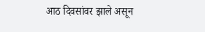आठ दिवसांवर झाले असून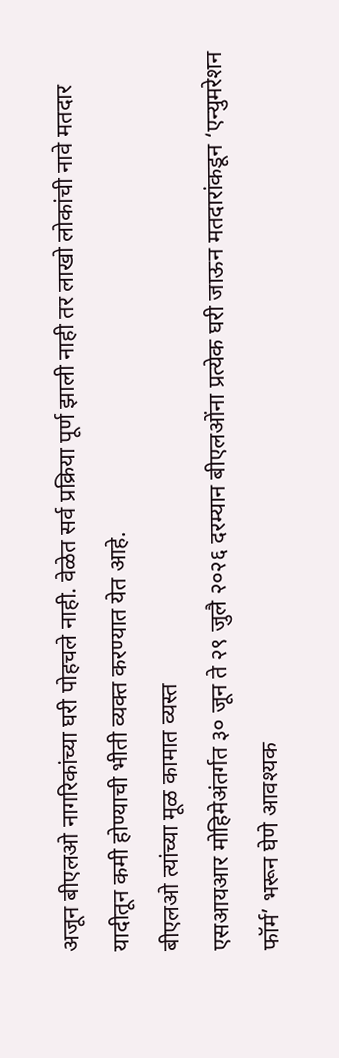अजून बीएलओ नागरिकांच्या घरी पोहचले नाही. वेळेत सर्व प्रक्रिया पूर्ण झाली नाही तर लाखो लोकांची नावे मतदार यादीतून कमी होण्याची भीती व्यक्त करण्यात येत आहे.
बीएलओ त्यांच्या मूळ कामात व्यस्त
एसआयआर मोहिमेअंतर्गत ३० जून ते २९ जुलै २०२६ दरम्यान बीएलओंना प्रत्येक घरी जाऊन मतदारांकडून ‘एन्युमरेशन फॉर्म’ भरून घेणे आवश्यक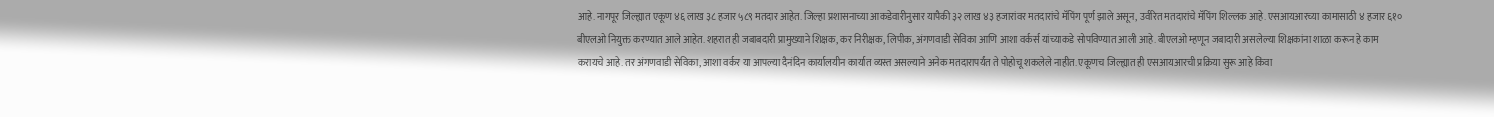आहे. नागपूर जिल्ह्यात एकूण ४६ लाख ३८ हजार ५८९ मतदार आहेत. जिल्हा प्रशासनाच्या आकडेवारीनुसार यापैकी ३२ लाख ४३ हजारांवर मतदारांचे मॅपिंग पूर्ण झाले असून, उर्वरित मतदारांचे मॅपिंग शिल्लक आहे. एसआयआरच्या कामासाठी ४ हजार ६१० बीएलओ नियुक्त करण्यात आले आहेत. शहरात ही जबाबदारी प्रामुख्याने शिक्षक, कर निरीक्षक, लिपीक, अंगणवाडी सेविका आणि आशा वर्कर्स यांच्याकडे सोपविण्यात आली आहे. बीएलओ म्हणून जबादारी असलेल्या शिक्षकांना शाळा करून हे काम करायचे आहे. तर अंगणवाडी सेविका, आशा वर्कर या आपल्या दैनंदिन कार्यालयीन कार्यात व्यस्त असल्याने अनेक मतदारापर्यंत ते पोहोचू शकलेले नाहीत. एकूणच जिल्ह्यात ही एसआयआरची प्रक्रिया सुरू आहे किंवा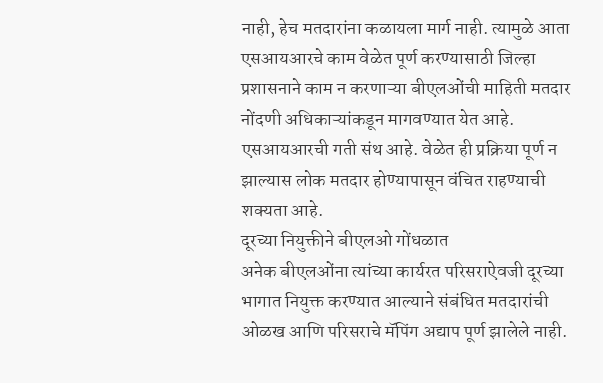नाही, हेच मतदारांना कळायला मार्ग नाही. त्यामुळे आता एसआयआरचे काम वेळेत पूर्ण करण्यासाठी जिल्हा प्रशासनाने काम न करणाऱ्या बीएलओंची माहिती मतदार नोंदणी अधिकाऱ्यांकडून मागवण्यात येत आहे. एसआयआरची गती संथ आहे. वेळेत ही प्रक्रिया पूर्ण न झाल्यास लोक मतदार होण्यापासून वंचित राहण्याची शक्यता आहे.
दूरच्या नियुक्तीने बीएलओ गोंधळात
अनेक बीएलओंना त्यांच्या कार्यरत परिसराऐवजी दूरच्या भागात नियुक्त करण्यात आल्याने संबंधित मतदारांची ओळख आणि परिसराचे मॅपिंग अद्याप पूर्ण झालेले नाही.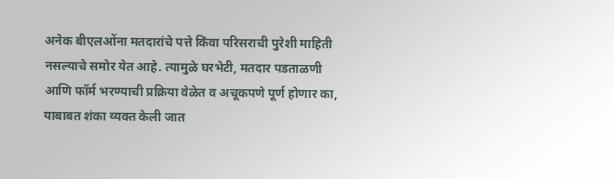अनेक बीएलओंना मतदारांचे पत्ते किंवा परिसराची पुरेशी माहिती नसल्याचे समोर येत आहे. त्यामुळे घरभेटी, मतदार पडताळणी आणि फॉर्म भरण्याची प्रक्रिया वेळेत व अचूकपणे पूर्ण होणार का, याबाबत शंका व्यक्त केली जात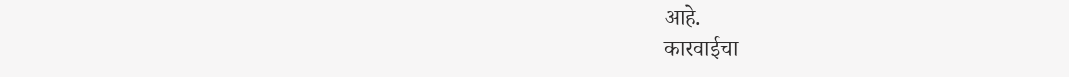आहे.
कारवाईचा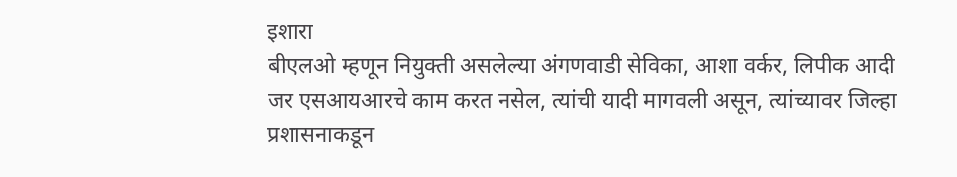इशारा
बीएलओ म्हणून नियुक्ती असलेल्या अंगणवाडी सेविका, आशा वर्कर, लिपीक आदी जर एसआयआरचे काम करत नसेल, त्यांची यादी मागवली असून, त्यांच्यावर जिल्हा प्रशासनाकडून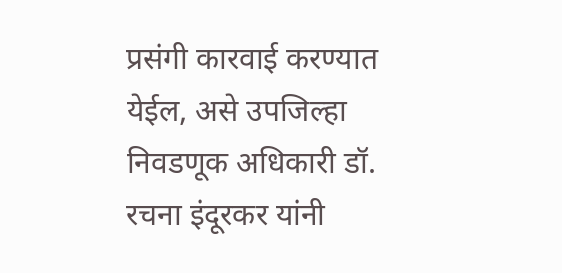प्रसंगी कारवाई करण्यात येईल, असे उपजिल्हा निवडणूक अधिकारी डॉ. रचना इंदूरकर यांनी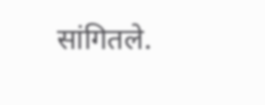सांगितले.